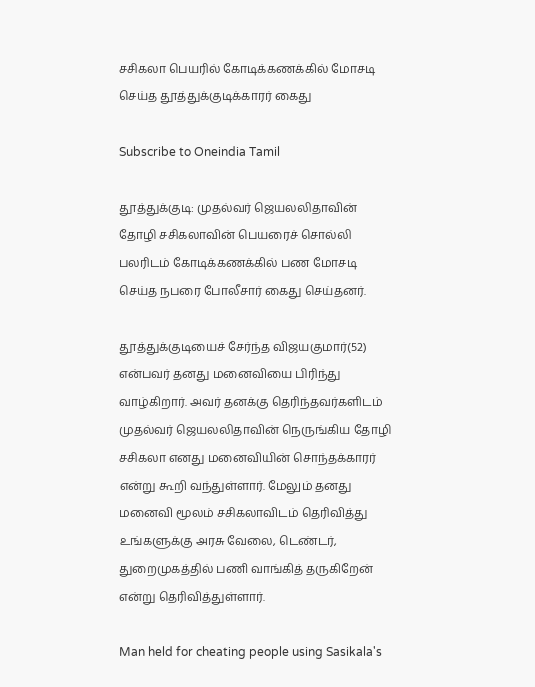சசிகலா பெயரில் கோடிக்கணக்கில் மோசடி செய்த தூத்துக்குடிக்காரர் கைது

Subscribe to Oneindia Tamil

தூத்துக்குடி: முதல்வர் ஜெயலலிதாவின் தோழி சசிகலாவின் பெயரைச் சொல்லி பலரிடம் கோடிக்கணக்கில் பண மோசடி செய்த நபரை போலீசார் கைது செய்தனர்.

தூத்துக்குடியைச் சேர்ந்த விஜயகுமார்(52) என்பவர் தனது மனைவியை பிரிந்து வாழ்கிறார். அவர் தனக்கு தெரிந்தவர்களிடம் முதல்வர் ஜெயலலிதாவின் நெருங்கிய தோழி சசிகலா எனது மனைவியின் சொந்தக்காரர் என்று கூறி வந்துள்ளார். மேலும் தனது மனைவி மூலம் சசிகலாவிடம் தெரிவித்து உங்களுக்கு அரசு வேலை, டெண்டர், துறைமுகத்தில் பணி வாங்கித் தருகிறேன் என்று தெரிவித்துள்ளார்.

Man held for cheating people using Sasikala's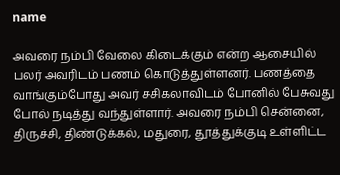name

அவரை நம்பி வேலை கிடைக்கும் என்ற ஆசையில் பலர் அவரிடம் பணம் கொடுத்துள்ளனர். பணத்தை வாங்கும்போது அவர் சசிகலாவிடம் போனில் பேசுவது போல் நடித்து வந்துள்ளார். அவரை நம்பி சென்னை, திருச்சி, திண்டுக்கல், மதுரை, தூத்துக்குடி உள்ளிட்ட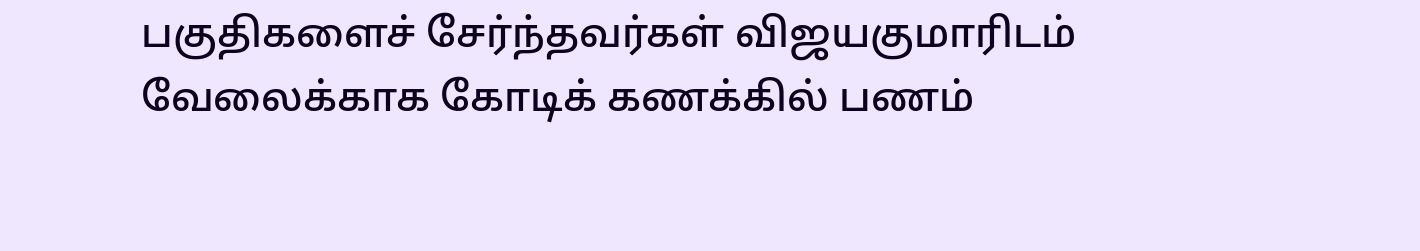பகுதிகளைச் சேர்ந்தவர்கள் விஜயகுமாரிடம் வேலைக்காக கோடிக் கணக்கில் பணம்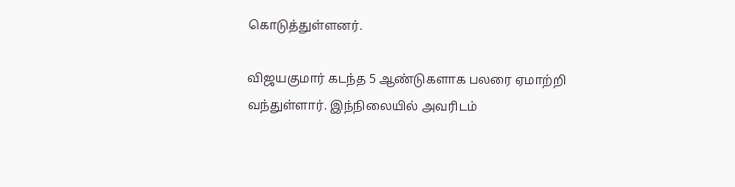கொடுத்துள்ளனர்.

விஜயகுமார் கடந்த 5 ஆண்டுகளாக பலரை ஏமாற்றி வந்துள்ளார். இந்நிலையில் அவரிடம்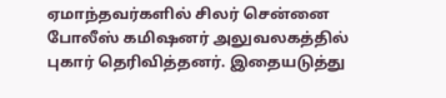ஏமாந்தவர்களில் சிலர் சென்னை போலீஸ் கமிஷனர் அலுவலகத்தில் புகார் தெரிவித்தனர். இதையடுத்து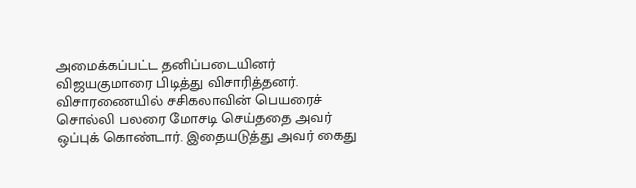அமைக்கப்பட்ட தனிப்படையினர் விஜயகுமாரை பிடித்து விசாரித்தனர். விசாரணையில் சசிகலாவின் பெயரைச் சொல்லி பலரை மோசடி செய்ததை அவர் ஒப்புக் கொண்டார். இதையடுத்து அவர் கைது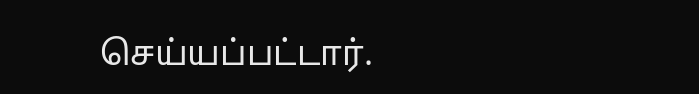செய்யப்பட்டார்.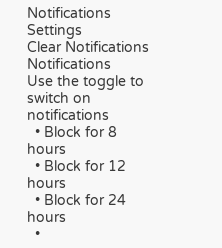Notifications
Settings
Clear Notifications
Notifications
Use the toggle to switch on notifications
  • Block for 8 hours
  • Block for 12 hours
  • Block for 24 hours
  •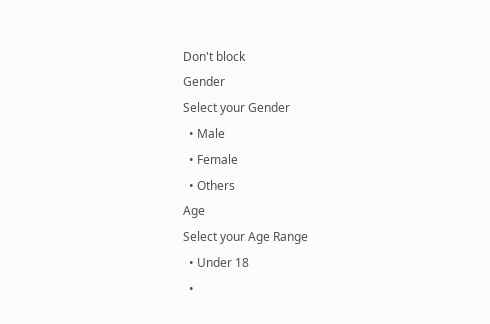Don't block
Gender
Select your Gender
  • Male
  • Female
  • Others
Age
Select your Age Range
  • Under 18
  •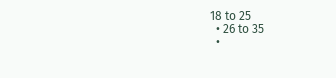18 to 25
  • 26 to 35
  •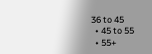36 to 45
  • 45 to 55
  • 55+